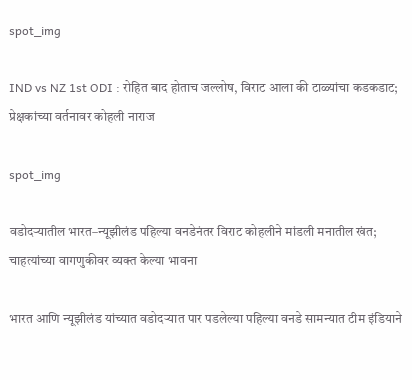spot_img

IND vs NZ 1st ODI : रोहित बाद होताच जल्लोष, विराट आला की टाळ्यांचा कडकडाट; प्रेक्षकांच्या वर्तनावर कोहली नाराज

spot_img

वडोदऱ्यातील भारत–न्यूझीलंड पहिल्या वनडेनंतर विराट कोहलीने मांडली मनातील खंत; चाहत्यांच्या वागणुकीवर व्यक्त केल्या भावना

भारत आणि न्यूझीलंड यांच्यात वडोदऱ्यात पार पडलेल्या पहिल्या वनडे सामन्यात टीम इंडियाने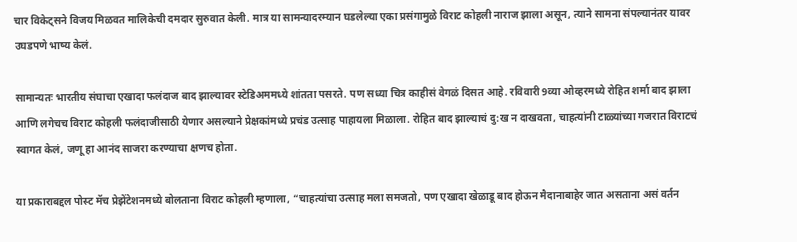चार विकेट्सने विजय मिळवत मालिकेची दमदार सुरुवात केली. मात्र या सामन्यादरम्यान घडलेल्या एका प्रसंगामुळे विराट कोहली नाराज झाला असून, त्याने सामना संपल्यानंतर यावर उघडपणे भाष्य केलं.

सामान्यतः भारतीय संघाचा एखादा फलंदाज बाद झाल्यावर स्टेडिअममध्ये शांतता पसरते. पण सध्या चित्र काहीसं वेगळं दिसत आहे. रविवारी 9व्या ओव्हरमध्ये रोहित शर्मा बाद झाला आणि लगेचच विराट कोहली फलंदाजीसाठी येणार असल्याने प्रेक्षकांमध्ये प्रचंड उत्साह पाहायला मिळाला. रोहित बाद झाल्याचं दु:ख न दाखवता, चाहत्यांनी टाळ्यांच्या गजरात विराटचं स्वागत केलं, जणू हा आनंद साजरा करण्याचा क्षणच होता.

या प्रकाराबद्दल पोस्ट मॅच प्रेझेंटेशनमध्ये बोलताना विराट कोहली म्हणाला, “चाहत्यांचा उत्साह मला समजतो, पण एखादा खेळाडू बाद होऊन मैदानाबाहेर जात असताना असं वर्तन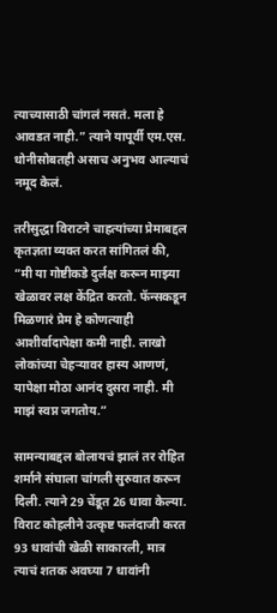त्याच्यासाठी चांगलं नसतं. मला हे आवडत नाही.” त्याने यापूर्वी एम.एस. धोनीसोबतही असाच अनुभव आल्याचं नमूद केलं.

तरीसुद्धा विराटने चाहत्यांच्या प्रेमाबद्दल कृतज्ञता व्यक्त करत सांगितलं की, “मी या गोष्टीकडे दुर्लक्ष करून माझ्या खेळावर लक्ष केंद्रित करतो. फॅन्सकडून मिळणारं प्रेम हे कोणत्याही आशीर्वादापेक्षा कमी नाही. लाखो लोकांच्या चेहऱ्यावर हास्य आणणं, यापेक्षा मोठा आनंद दुसरा नाही. मी माझं स्वप्न जगतोय.”

सामन्याबद्दल बोलायचं झालं तर रोहित शर्माने संघाला चांगली सुरुवात करून दिली. त्याने 29 चेंडूत 26 धावा केल्या. विराट कोहलीने उत्कृष्ट फलंदाजी करत 93 धावांची खेळी साकारली, मात्र त्याचं शतक अवघ्या 7 धावांनी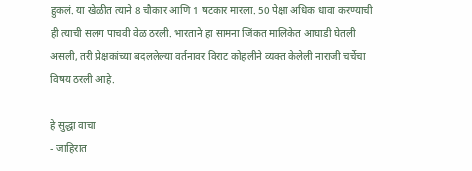हुकलं. या खेळीत त्याने 8 चौकार आणि 1 षटकार मारला. 50 पेक्षा अधिक धावा करण्याची ही त्याची सलग पाचवी वेळ ठरली. भारताने हा सामना जिंकत मालिकेत आघाडी घेतली असली, तरी प्रेक्षकांच्या बदललेल्या वर्तनावर विराट कोहलीने व्यक्त केलेली नाराजी चर्चेचा विषय ठरली आहे.

हे सुद्धा वाचा
- जाहिरात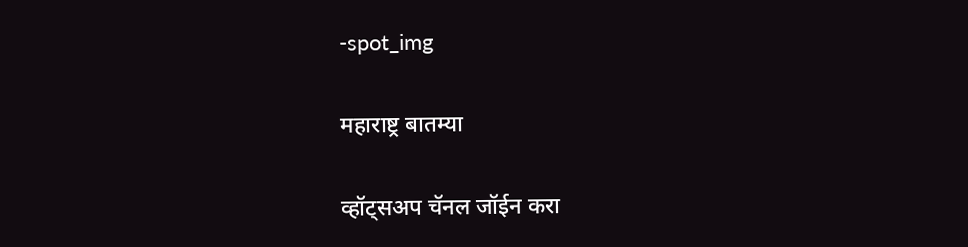-spot_img

महाराष्ट्र बातम्या

व्हॉट्सअप चॅनल जॉईन करा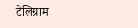टेलिग्राम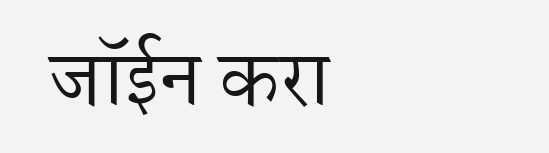जॉईन करा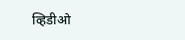व्हिडीओ